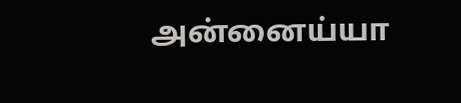அன்னைய்யா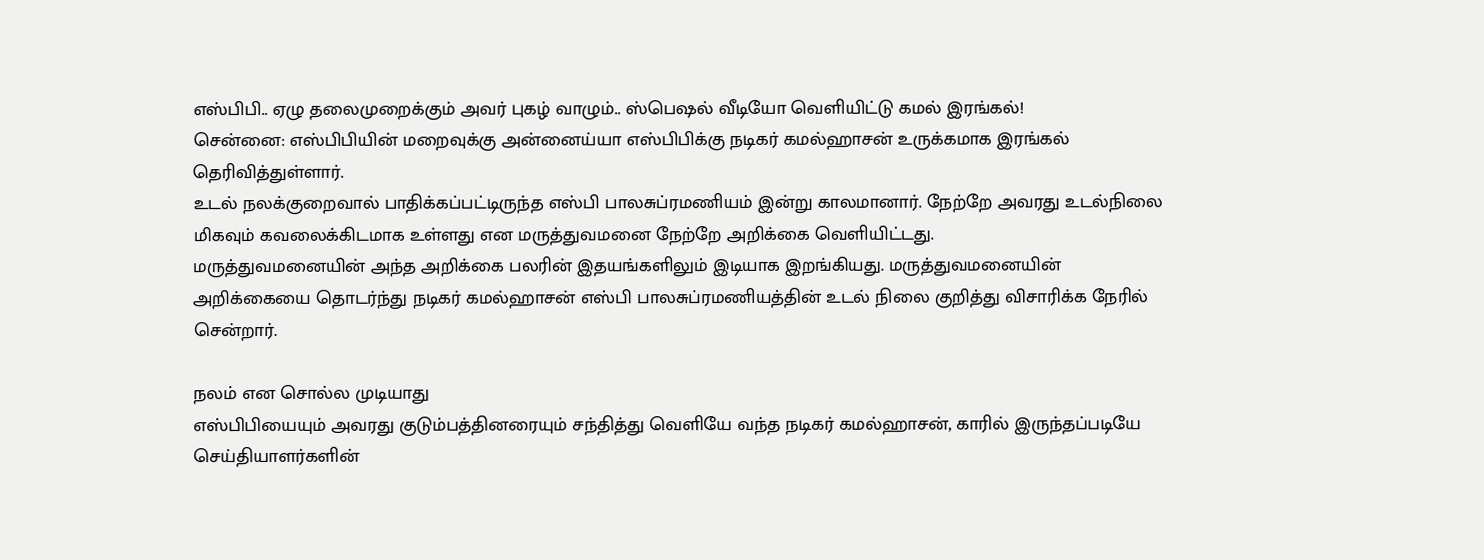எஸ்பிபி.. ஏழு தலைமுறைக்கும் அவர் புகழ் வாழும்.. ஸ்பெஷல் வீடியோ வெளியிட்டு கமல் இரங்கல்!
சென்னை: எஸ்பிபியின் மறைவுக்கு அன்னைய்யா எஸ்பிபிக்கு நடிகர் கமல்ஹாசன் உருக்கமாக இரங்கல் தெரிவித்துள்ளார்.
உடல் நலக்குறைவால் பாதிக்கப்பட்டிருந்த எஸ்பி பாலசுப்ரமணியம் இன்று காலமானார். நேற்றே அவரது உடல்நிலை மிகவும் கவலைக்கிடமாக உள்ளது என மருத்துவமனை நேற்றே அறிக்கை வெளியிட்டது.
மருத்துவமனையின் அந்த அறிக்கை பலரின் இதயங்களிலும் இடியாக இறங்கியது. மருத்துவமனையின் அறிக்கையை தொடர்ந்து நடிகர் கமல்ஹாசன் எஸ்பி பாலசுப்ரமணியத்தின் உடல் நிலை குறித்து விசாரிக்க நேரில் சென்றார்.

நலம் என சொல்ல முடியாது
எஸ்பிபியையும் அவரது குடும்பத்தினரையும் சந்தித்து வெளியே வந்த நடிகர் கமல்ஹாசன், காரில் இருந்தப்படியே செய்தியாளர்களின்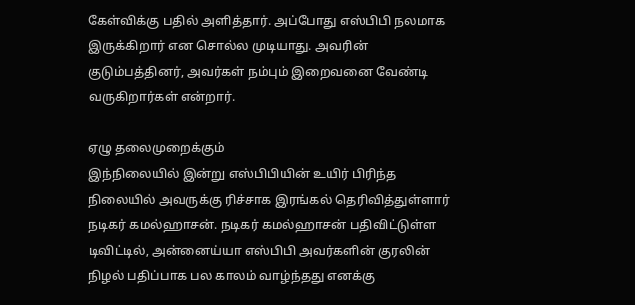கேள்விக்கு பதில் அளித்தார். அப்போது எஸ்பிபி நலமாக இருக்கிறார் என சொல்ல முடியாது. அவரின் குடும்பத்தினர், அவர்கள் நம்பும் இறைவனை வேண்டி வருகிறார்கள் என்றார்.

ஏழு தலைமுறைக்கும்
இந்நிலையில் இன்று எஸ்பிபியின் உயிர் பிரிந்த நிலையில் அவருக்கு ரிச்சாக இரங்கல் தெரிவித்துள்ளார் நடிகர் கமல்ஹாசன். நடிகர் கமல்ஹாசன் பதிவிட்டுள்ள டிவிட்டில், அன்னைய்யா எஸ்பிபி அவர்களின் குரலின் நிழல் பதிப்பாக பல காலம் வாழ்ந்தது எனக்கு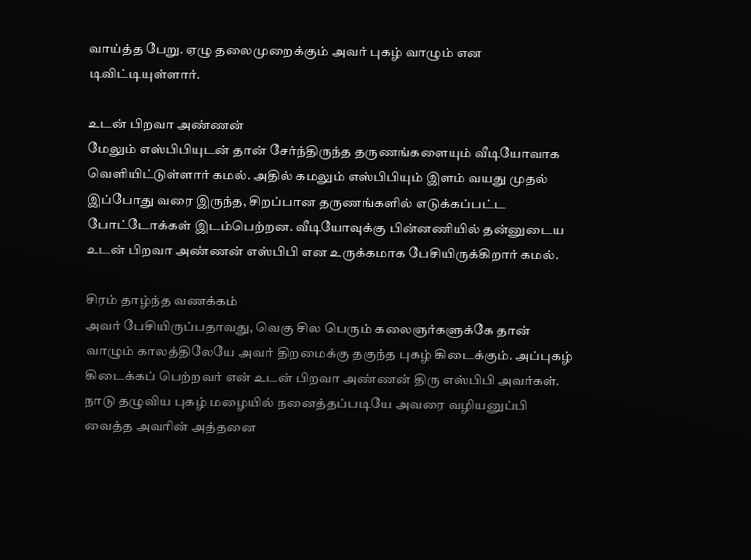வாய்த்த பேறு. ஏழு தலைமுறைக்கும் அவர் புகழ் வாழும் என டிவிட்டியுள்ளார்.

உடன் பிறவா அண்ணன்
மேலும் எஸ்பிபியுடன் தான் சேர்ந்திருந்த தருணங்களையும் வீடியோவாக வெளியிட்டுள்ளார் கமல். அதில் கமலும் எஸ்பிபியும் இளம் வயது முதல் இப்போது வரை இருந்த, சிறப்பான தருணங்களில் எடுக்கப்பட்ட போட்டோக்கள் இடம்பெற்றன. வீடியோவுக்கு பின்னணியில் தன்னுடைய உடன் பிறவா அண்ணன் எஸ்பிபி என உருக்கமாக பேசியிருக்கிறார் கமல்.

சிரம் தாழ்ந்த வணக்கம்
அவர் பேசியிருப்பதாவது, வெகு சில பெரும் கலைஞர்களுக்கே தான் வாழும் காலத்திலேயே அவர் திறமைக்கு தகுந்த புகழ் கிடைக்கும். அப்புகழ் கிடைக்கப் பெற்றவர் என் உடன் பிறவா அண்ணன் திரு எஸ்பிபி அவர்கள். நாடு தழுவிய புகழ் மழையில் நனைத்தப்படியே அவரை வழியனுப்பி வைத்த அவரின் அத்தனை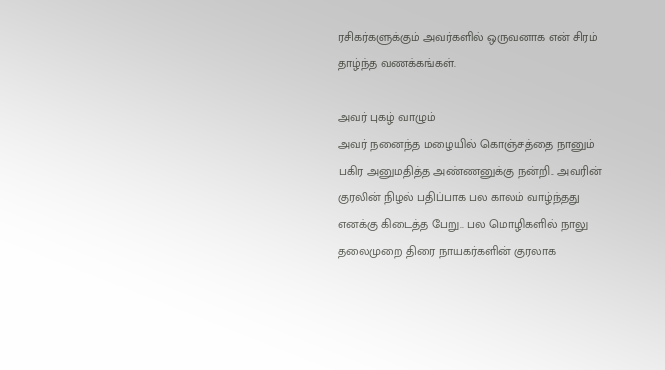ரசிகர்களுக்கும் அவர்களில் ஒருவனாக என் சிரம் தாழ்ந்த வணக்கங்கள்.

அவர் புகழ் வாழும்
அவர் நனைந்த மழையில் கொஞ்சத்தை நானும் பகிர அனுமதித்த அண்ணனுக்கு நன்றி.. அவரின் குரலின் நிழல் பதிப்பாக பல காலம் வாழ்ந்தது எனக்கு கிடைத்த பேறு.. பல மொழிகளில் நாலு தலைமுறை திரை நாயகர்களின் குரலாக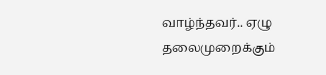வாழ்ந்தவர்.. ஏழு தலைமுறைக்கும்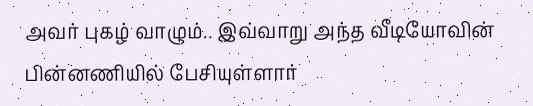அவர் புகழ் வாழும்.. இவ்வாறு அந்த வீடியோவின் பின்னணியில் பேசியுள்ளார்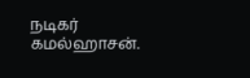நடிகர் கமல்ஹாசன்.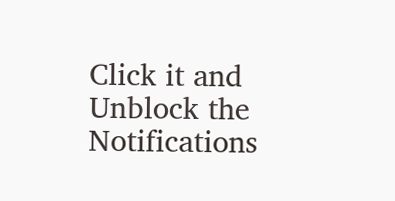Click it and Unblock the Notifications